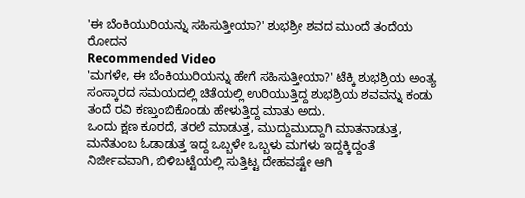'ಈ ಬೆಂಕಿಯುರಿಯನ್ನು ಸಹಿಸುತ್ತೀಯಾ?' ಶುಭಶ್ರೀ ಶವದ ಮುಂದೆ ತಂದೆಯ ರೋದನ
Recommended Video
'ಮಗಳೇ, ಈ ಬೆಂಕಿಯುರಿಯನ್ನು ಹೇಗೆ ಸಹಿಸುತ್ತೀಯಾ?' ಟೆಕ್ಕಿ ಶುಭಶ್ರಿಯ ಅಂತ್ಯ ಸಂಸ್ಕಾರದ ಸಮಯದಲ್ಲಿ ಚಿತೆಯಲ್ಲಿ ಉರಿಯುತ್ತಿದ್ದ ಶುಭಶ್ರಿಯ ಶವವನ್ನು ಕಂಡು ತಂದೆ ರವಿ ಕಣ್ತುಂಬಿಕೊಂಡು ಹೇಳುತ್ತಿದ್ದ ಮಾತು ಅದು.
ಒಂದು ಕ್ಷಣ ಕೂರದೆ, ತರಲೆ ಮಾಡುತ್ತ, ಮುದ್ದುಮುದ್ದಾಗಿ ಮಾತನಾಡುತ್ತ, ಮನೆತುಂಬ ಓಡಾಡುತ್ತ ಇದ್ದ ಒಬ್ಬಳೇ ಒಬ್ಬಳು ಮಗಳು ಇದ್ದಕ್ಕಿದ್ದಂತೆ ನಿರ್ಜೀವವಾಗಿ, ಬಿಳಿಬಟ್ಟೆಯಲ್ಲಿ ಸುತ್ತಿಟ್ಟ ದೇಹವಷ್ಟೇ ಆಗಿ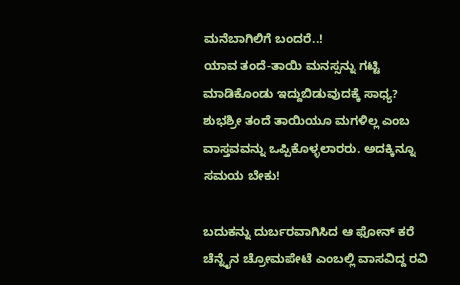ಮನೆಬಾಗಿಲಿಗೆ ಬಂದರೆ..!
ಯಾವ ತಂದೆ-ತಾಯಿ ಮನಸ್ಸನ್ನು ಗಟ್ಟಿ ಮಾಡಿಕೊಂಡು ಇದ್ದುಬಿಡುವುದಕ್ಕೆ ಸಾಧ್ಯ? ಶುಭಶ್ರೀ ತಂದೆ ತಾಯಿಯೂ ಮಗಳಿಲ್ಲ ಎಂಬ ವಾಸ್ತವವನ್ನು ಒಪ್ಪಿಕೊಳ್ಳಲಾರರು. ಅದಕ್ಕಿನ್ನೂ ಸಮಯ ಬೇಕು!

ಬದುಕನ್ನು ದುರ್ಬರವಾಗಿಸಿದ ಆ ಫೋನ್ ಕರೆ
ಚೆನ್ನೈನ ಚ್ರೋಮಪೇಟೆ ಎಂಬಲ್ಲಿ ವಾಸವಿದ್ದ ರವಿ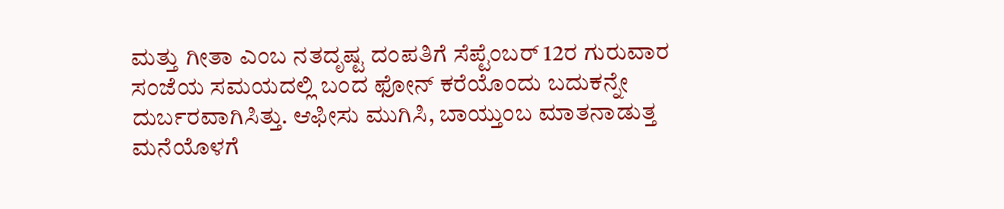ಮತ್ತು ಗೀತಾ ಎಂಬ ನತದೃಷ್ಟ ದಂಪತಿಗೆ ಸೆಪ್ಟೆಂಬರ್ 12ರ ಗುರುವಾರ ಸಂಜೆಯ ಸಮಯದಲ್ಲಿ ಬಂದ ಫೋನ್ ಕರೆಯೊಂದು ಬದುಕನ್ನೇ ದುರ್ಬರವಾಗಿಸಿತ್ತು. ಆಫೀಸು ಮುಗಿಸಿ, ಬಾಯ್ತುಂಬ ಮಾತನಾಡುತ್ತ ಮನೆಯೊಳಗೆ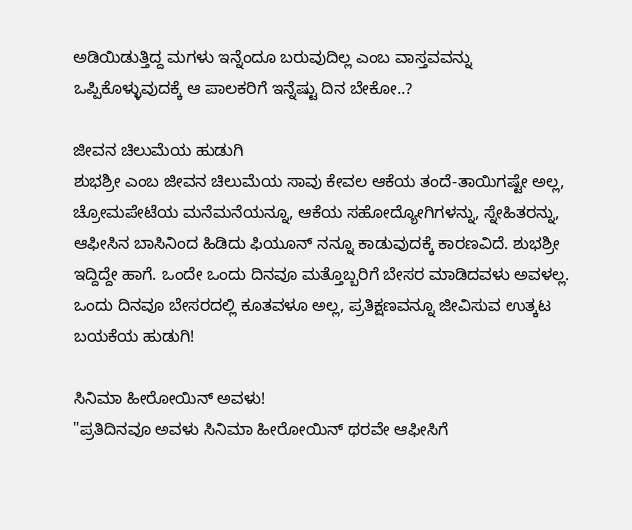ಅಡಿಯಿಡುತ್ತಿದ್ದ ಮಗಳು ಇನ್ನೆಂದೂ ಬರುವುದಿಲ್ಲ ಎಂಬ ವಾಸ್ತವವನ್ನು ಒಪ್ಪಿಕೊಳ್ಳುವುದಕ್ಕೆ ಆ ಪಾಲಕರಿಗೆ ಇನ್ನೆಷ್ಟು ದಿನ ಬೇಕೋ..?

ಜೀವನ ಚಿಲುಮೆಯ ಹುಡುಗಿ
ಶುಭಶ್ರೀ ಎಂಬ ಜೀವನ ಚಿಲುಮೆಯ ಸಾವು ಕೇವಲ ಆಕೆಯ ತಂದೆ-ತಾಯಿಗಷ್ಟೇ ಅಲ್ಲ, ಚ್ರೋಮಪೇಟೆಯ ಮನೆಮನೆಯನ್ನೂ, ಆಕೆಯ ಸಹೋದ್ಯೋಗಿಗಳನ್ನು, ಸ್ನೇಹಿತರನ್ನು, ಆಫೀಸಿನ ಬಾಸಿನಿಂದ ಹಿಡಿದು ಫಿಯೂನ್ ನನ್ನೂ ಕಾಡುವುದಕ್ಕೆ ಕಾರಣವಿದೆ. ಶುಭಶ್ರೀ ಇದ್ದಿದ್ದೇ ಹಾಗೆ. ಒಂದೇ ಒಂದು ದಿನವೂ ಮತ್ತೊಬ್ಬರಿಗೆ ಬೇಸರ ಮಾಡಿದವಳು ಅವಳಲ್ಲ. ಒಂದು ದಿನವೂ ಬೇಸರದಲ್ಲಿ ಕೂತವಳೂ ಅಲ್ಲ, ಪ್ರತಿಕ್ಷಣವನ್ನೂ ಜೀವಿಸುವ ಉತ್ಕಟ ಬಯಕೆಯ ಹುಡುಗಿ!

ಸಿನಿಮಾ ಹೀರೋಯಿನ್ ಅವಳು!
"ಪ್ರತಿದಿನವೂ ಅವಳು ಸಿನಿಮಾ ಹೀರೋಯಿನ್ ಥರವೇ ಆಫೀಸಿಗೆ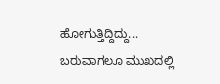ಹೋಗುತ್ತಿದ್ದಿದ್ದು... ಬರುವಾಗಲೂ ಮುಖದಲ್ಲಿ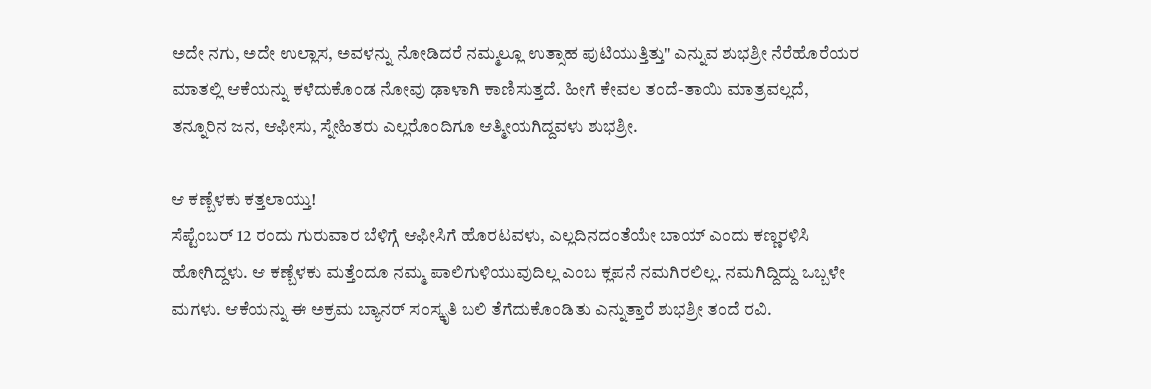ಅದೇ ನಗು, ಅದೇ ಉಲ್ಲಾಸ, ಅವಳನ್ನು ನೋಡಿದರೆ ನಮ್ಮಲ್ಲೂ ಉತ್ಸಾಹ ಪುಟಿಯುತ್ತಿತ್ತು" ಎನ್ನುವ ಶುಭಶ್ರೀ ನೆರೆಹೊರೆಯರ ಮಾತಲ್ಲಿ ಆಕೆಯನ್ನು ಕಳೆದುಕೊಂಡ ನೋವು ಢಾಳಾಗಿ ಕಾಣಿಸುತ್ತದೆ. ಹೀಗೆ ಕೇವಲ ತಂದೆ-ತಾಯಿ ಮಾತ್ರವಲ್ಲದೆ, ತನ್ನೂರಿನ ಜನ, ಆಫೀಸು, ಸ್ನೇಹಿತರು ಎಲ್ಲರೊಂದಿಗೂ ಆತ್ಮೀಯಗಿದ್ದವಳು ಶುಭಶ್ರೀ.

ಆ ಕಣ್ಬೆಳಕು ಕತ್ತಲಾಯ್ತು!
ಸೆಪ್ಟೆಂಬರ್ 12 ರಂದು ಗುರುವಾರ ಬೆಳಿಗ್ಗೆ ಆಫೀಸಿಗೆ ಹೊರಟವಳು, ಎಲ್ಲದಿನದಂತೆಯೇ ಬಾಯ್ ಎಂದು ಕಣ್ಣರಳಿಸಿ ಹೋಗಿದ್ದಳು. ಆ ಕಣ್ಬೆಳಕು ಮತ್ತೆಂದೂ ನಮ್ಮ ಪಾಲಿಗುಳಿಯುವುದಿಲ್ಲ ಎಂಬ ಕ್ಲಪನೆ ನಮಗಿರಲಿಲ್ಲ. ನಮಗಿದ್ದಿದ್ದು ಒಬ್ಬಳೇ ಮಗಳು. ಆಕೆಯನ್ನು ಈ ಅಕ್ರಮ ಬ್ಯಾನರ್ ಸಂಸ್ಕೃತಿ ಬಲಿ ತೆಗೆದುಕೊಂಡಿತು ಎನ್ನುತ್ತಾರೆ ಶುಭಶ್ರೀ ತಂದೆ ರವಿ.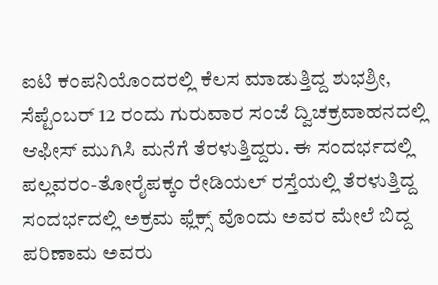ಐಟಿ ಕಂಪನಿಯೊಂದರಲ್ಲಿ ಕೆಲಸ ಮಾಡುತ್ತಿದ್ದ ಶುಭಶ್ರೀ, ಸೆಪ್ಟೆಂಬರ್ 12 ರಂದು ಗುರುವಾರ ಸಂಜೆ ದ್ವಿಚಕ್ರವಾಹನದಲ್ಲಿ ಆಫೀಸ್ ಮುಗಿಸಿ ಮನೆಗೆ ತೆರಳುತ್ತಿದ್ದರು. ಈ ಸಂದರ್ಭದಲ್ಲಿ ಪಲ್ಲವರಂ-ತೋರೈಪಕ್ಕಂ ರೇಡಿಯಲ್ ರಸ್ತೆಯಲ್ಲಿ ತೆರಳುತ್ತಿದ್ದ ಸಂದರ್ಭದಲ್ಲಿ ಅಕ್ರಮ ಫ್ಲೆಕ್ಸ್ ವೊಂದು ಅವರ ಮೇಲೆ ಬಿದ್ದ ಪರಿಣಾಮ ಅವರು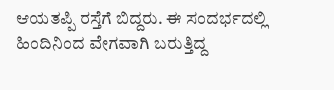ಆಯತಪ್ಪಿ ರಸ್ತೆಗೆ ಬಿದ್ದರು. ಈ ಸಂದರ್ಭದಲ್ಲಿ ಹಿಂದಿನಿಂದ ವೇಗವಾಗಿ ಬರುತ್ತಿದ್ದ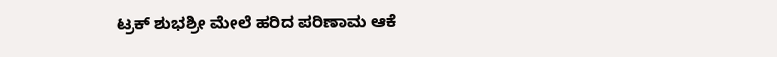ಟ್ರಕ್ ಶುಭಶ್ರೀ ಮೇಲೆ ಹರಿದ ಪರಿಣಾಮ ಆಕೆ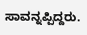ಸಾವನ್ನಪ್ಪಿದ್ದರು.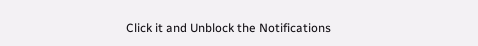Click it and Unblock the Notifications